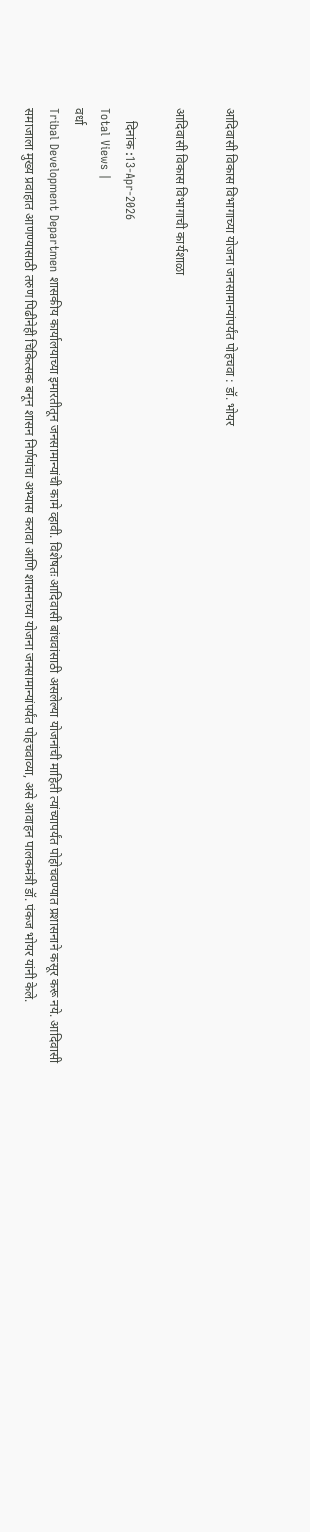आदिवासी विकास विभागाच्या योजना जनसामान्यांपर्यंत पोहचवा : डॉ. भोयर

आदिवासी विकास विभागाची कार्यशाळा

    दिनांक :13-Apr-2026
Total Views |
वर्धा
Tribal Development Departmen शासकीय कार्यालयाच्या इमारतीतून जनसामान्यांची कामे व्हावी. विशेषतः आदिवासी बांधवांसाठी असलेल्या योजनांची माहिती त्यांच्यापर्यंत पोहोचवण्यात प्रशासनाने कसूर करू नये. आदिवासी समाजाला मुख्य प्रवाहात आणण्यासाठी तरुण पिढीनेही चिकित्सक बनून शासन निर्णयांचा अभ्यास करावा आणि शासनाच्या योजना जनसामान्यांपर्यंत पोहचवाव्या, असे आवाहन पालकमंत्री डॉ. पंकज भोयर यांनी केले.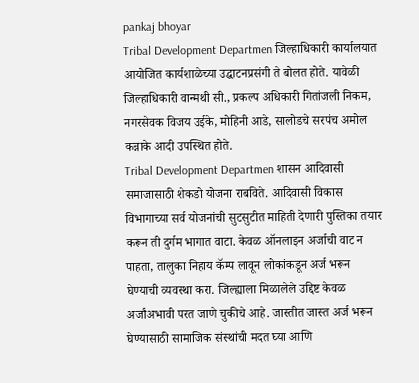pankaj bhoyar
Tribal Development Departmen जिल्हाधिकारी कार्यालयात आयोजित कार्यशाळेच्या उद्घाटनप्रसंगी ते बोलत होते. यावेळी जिल्हाधिकारी वान्मथी सी., प्रकल्प अधिकारी गितांजली निकम, नगरसेवक विजय उईके, मोहिनी आडे, सालोडचे सरपंच अमोल कन्नाके आदी उपस्थित होते.
Tribal Development Departmen शासन आदिवासी समाजासाठी शेकडो योजना राबविते. आदिवासी विकास विभागाच्या सर्व योजनांची सुटसुटीत माहिती देणारी पुस्तिका तयार करून ती दुर्गम भागात वाटा. केवळ ऑनलाइन अर्जाची वाट न पाहता, तालुका निहाय कॅम्प लावून लोकांकडून अर्ज भरून घेण्याची व्यवस्था करा. जिल्ह्याला मिळालेले उद्दिष्ट केवळ अर्जांअभावी परत जाणे चुकीचे आहे. जास्तीत जास्त अर्ज भरून घेण्यासाठी सामाजिक संस्थांची मदत घ्या आणि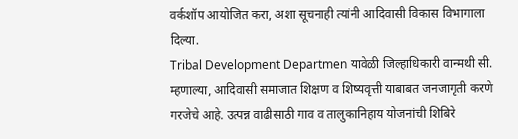वर्कशॉप आयोजित करा, अशा सूचनाही त्यांनी आदिवासी विकास विभागाला दिल्या.
Tribal Development Departmen यावेळी जिल्हाधिकारी वान्मथी सी. म्हणाल्या, आदिवासी समाजात शिक्षण व शिष्यवृत्ती याबाबत जनजागृती करणे गरजेचे आहे. उत्पन्न वाढीसाठी गाव व तालुकानिहाय योजनांची शिबिरे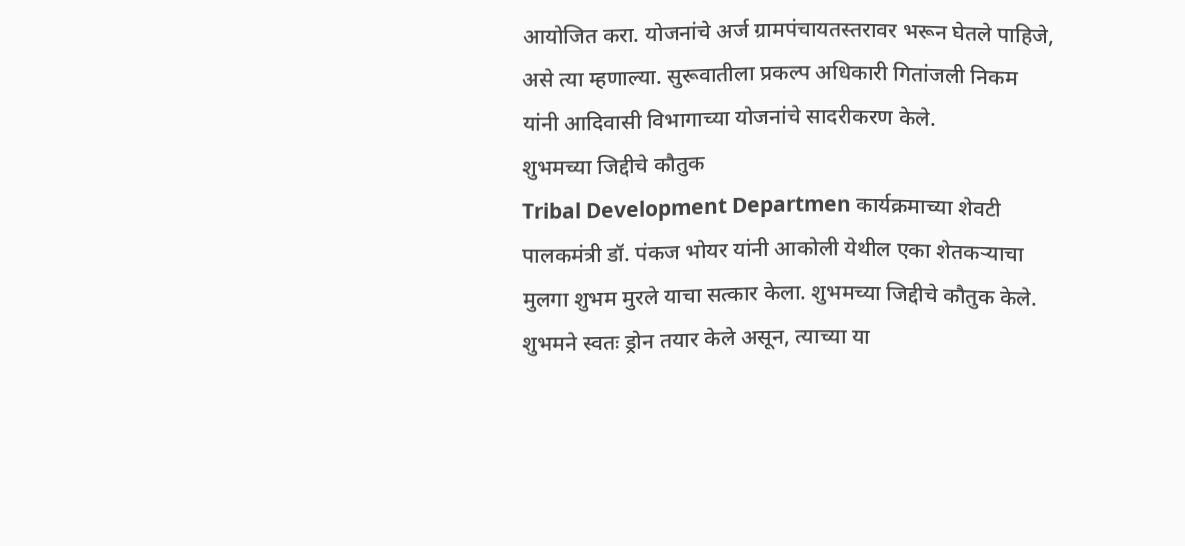आयोजित करा. योजनांचे अर्ज ग्रामपंचायतस्तरावर भरून घेतले पाहिजे, असे त्या म्हणाल्या. सुरूवातीला प्रकल्प अधिकारी गितांजली निकम यांनी आदिवासी विभागाच्या योजनांचे सादरीकरण केले.
शुभमच्या जिद्दीचे कौतुक
Tribal Development Departmen कार्यक्रमाच्या शेवटी पालकमंत्री डॉ. पंकज भोयर यांनी आकोली येथील एका शेतकर्‍याचा मुलगा शुभम मुरले याचा सत्कार केला. शुभमच्या जिद्दीचे कौतुक केले. शुभमने स्वतः ड्रोन तयार केले असून, त्याच्या या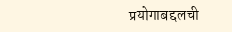प्रयोगाबद्दलची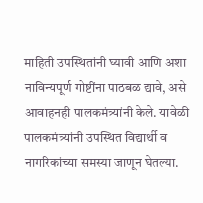माहिती उपस्थितांनी घ्यावी आणि अशा नाविन्यपूर्ण गोष्टींना पाठबळ द्यावे, असे आवाहनही पालकमंत्र्यांनी केले. यावेळी पालकमंत्र्यांनी उपस्थित विद्यार्थी व नागरिकांच्या समस्या जाणून घेतल्या.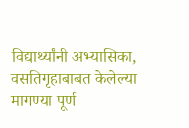विद्यार्थ्यांनी अभ्यासिका, वसतिगृहाबाबत केलेल्या मागण्या पूर्ण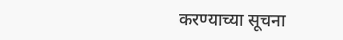करण्याच्या सूचना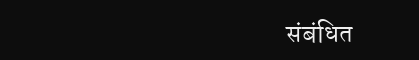संबंधित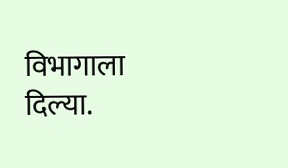विभागाला दिल्या.